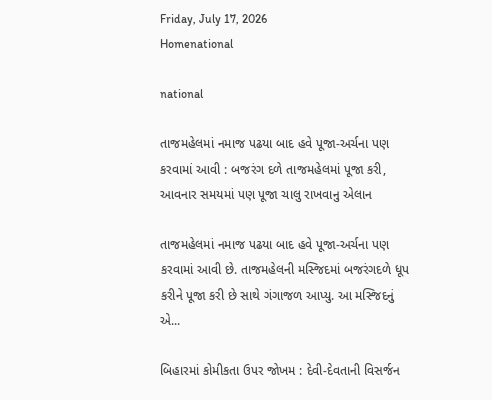Friday, July 17, 2026
Homenational

national

તાજમહેલમાં નમાજ પઢયા બાદ હવે પૂજા-અર્ચના પણ કરવામાં આવી : બજરંગ દળે તાજમહેલમાં પૂજા કરી, આવનાર સમયમાં પણ પૂજા ચાલુ રાખવાનુ એલાન

તાજમહેલમાં નમાજ પઢયા બાદ હવે પૂજા-અર્ચના પણ કરવામાં આવી છે. તાજમહેલની મસ્જિદમાં બજરંગદળે ધૂપ કરીને પૂજા કરી છે સાથે ગંગાજળ આપ્યુ. આ મસ્જિદનું એ...

બિહારમાં કોમીકતા ઉપર જોખમ : દેવી-દેવતાની વિસર્જન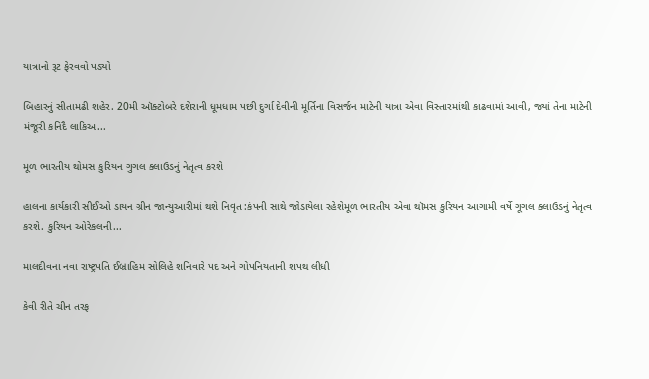યાત્રાનો રૂટ ફેરવવો પડ્યો

બિહારનું સીતામઢી શહેર. 20મી ઑક્ટોબરે દશેરાની ધૂમધામ પછી દુર્ગા દેવીની મૂર્તિના વિસર્જન માટેની યાત્રા એવા વિસ્તારમાંથી કાઢવામાં આવી, જ્યાં તેના માટેની મંજૂરી કનિદૈ લાકિઅ...

મૂળ ભારતીય થોમસ કુરિયન ગુગલ ક્લાઉડનું નેતૃત્વ કરશે

હાલના કાર્યકારી સીઈઓ ડાયન ગ્રીન જાન્યુઆરીમાં થશે નિવૃત :કંપની સાથે જોડાયેલા રહેશેમૂળ ભારતીય એવા થૉમસ કુરિયન આગામી વર્ષે ગૂગલ ક્લાઉડનું નેતૃત્વ કરશે. કુરિયન ઓરેકલની...

માલદીવના નવા રાષ્ટ્રપતિ ઈબ્રાહિમ સોલિહે શનિવારે પદ અને ગોપનિયતાની શપથ લીધી

કેવી રીતે ચીન તરફ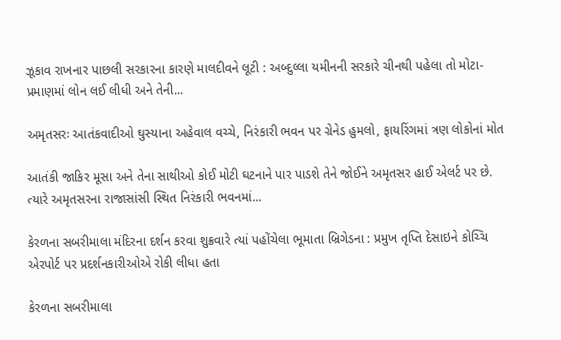ઝૂકાવ રાખનાર પાછલી સરકારના કારણે માલદીવને લૂટી : અબ્દુલ્લા યમીનની સરકારે ચીનથી પહેલા તો મોટા-પ્રમાણમાં લોન લઈ લીધી અને તેની...

અમૃતસરઃ આતંકવાદીઓ ઘુસ્યાના અહેવાલ વચ્ચે, નિરંકારી ભવન પર ગ્રેનેડ હુમલો, ફાયરિંગમાં ત્રણ લોકોનાં મોત

આતંકી જાકિર મૂસા અને તેના સાથીઓ કોઈ મોટી ઘટનાને પાર પાડશે તેને જોઈને અમૃતસર હાઈ એલર્ટ પર છે. ત્યારે અમૃતસરના રાજાસાંસી સ્થિત નિરંકારી ભવનમાં...

કેરળના સબરીમાલા મંદિરના દર્શન કરવા શુક્રવારે ત્યાં પહોંચેલા ભૂમાતા બ્રિગેડના : પ્રમુખ તૃપ્તિ દેસાઇને કોચ્ચિ એરપોર્ટ પર પ્રદર્શનકારીઓએ રોકી લીધા હતા

કેરળના સબરીમાલા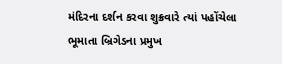મંદિરના દર્શન કરવા શુક્રવારે ત્યાં પહોંચેલા ભૂમાતા બ્રિગેડના પ્રમુખ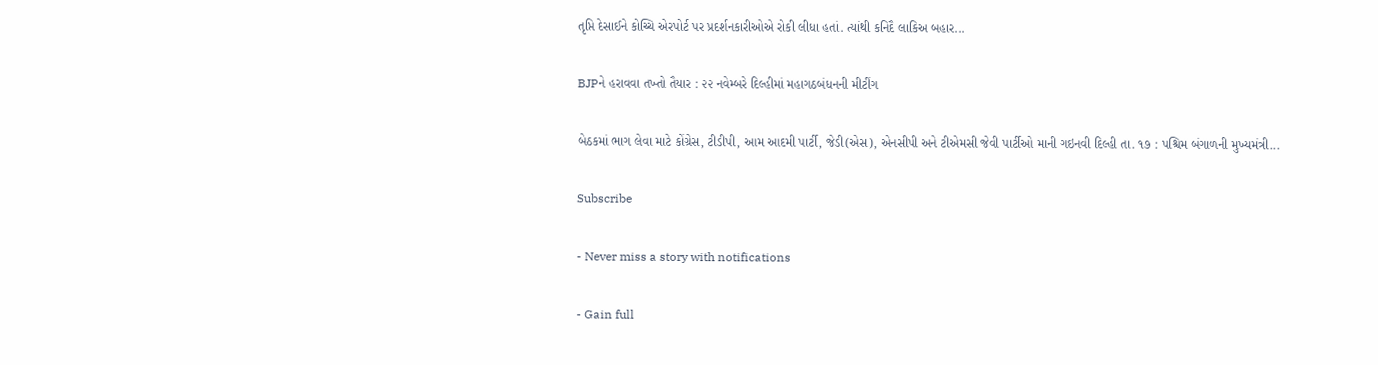તૃપ્તિ દેસાઈને કોચ્ચિ એરપોર્ટ પર પ્રદર્શનકારીઓએ રોકી લીધા હતાં. ત્યાંથી કનિદૈ લાકિઅ બહાર...

BJPને હરાવવા તખ્તો તૈયાર : ૨૨ નવેમ્બરે દિલ્હીમાં મહાગઠબંધનની મીટીંગ

બેઠકમાં ભાગ લેવા માટે કોંગ્રેસ, ટીડીપી, આમ આદમી પાર્ટી, જેડી(એસ), એનસીપી અને ટીએમસી જેવી પાર્ટીઓ માની ગઇનવી દિલ્હી તા. ૧૭ : પશ્ચિમ બંગાળની મુખ્યમંત્રી...

Subscribe

- Never miss a story with notifications

- Gain full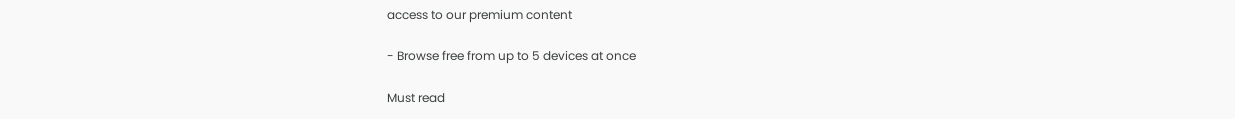access to our premium content

- Browse free from up to 5 devices at once

Must read